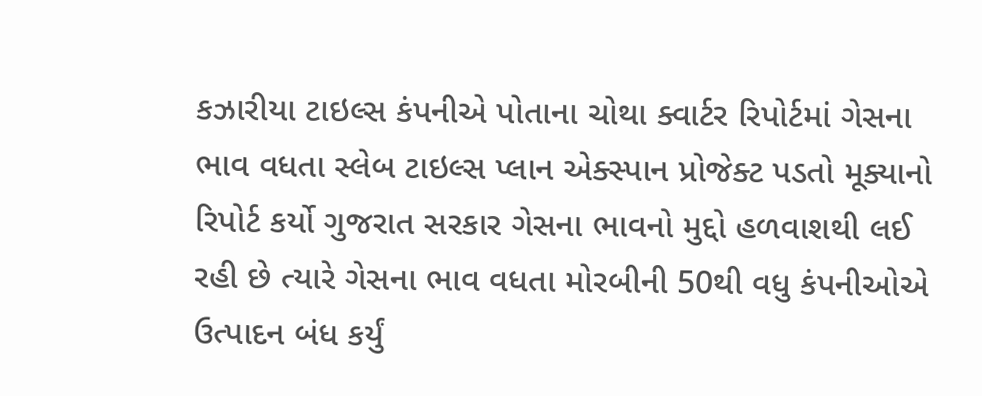કઝારીયા ટાઇલ્સ કંપનીએ પોતાના ચોથા ક્વાર્ટર રિપોર્ટમાં ગેસના ભાવ વધતા સ્લેબ ટાઇલ્સ પ્લાન એક્સ્પાન પ્રોજેક્ટ પડતો મૂક્યાનો રિપોર્ટ કર્યો ગુજરાત સરકાર ગેસના ભાવનો મુદ્દો હળવાશથી લઈ રહી છે ત્યારે ગેસના ભાવ વધતા મોરબીની 50થી વધુ કંપનીઓએ ઉત્પાદન બંધ કર્યું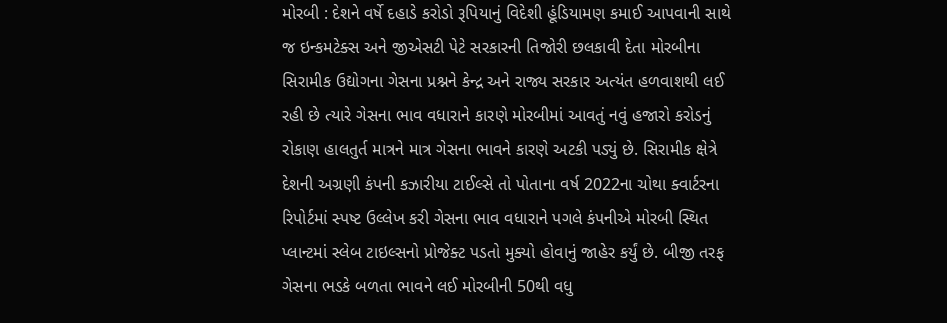મોરબી : દેશને વર્ષે દહાડે કરોડો રૂપિયાનું વિદેશી હૂંડિયામણ કમાઈ આપવાની સાથે જ ઇન્કમટેક્સ અને જીએસટી પેટે સરકારની તિજોરી છલકાવી દેતા મોરબીના સિરામીક ઉદ્યોગના ગેસના પ્રશ્નને કેન્દ્ર અને રાજ્ય સરકાર અત્યંત હળવાશથી લઈ રહી છે ત્યારે ગેસના ભાવ વધારાને કારણે મોરબીમાં આવતું નવું હજારો કરોડનું રોકાણ હાલતુર્ત માત્રને માત્ર ગેસના ભાવને કારણે અટકી પડ્યું છે. સિરામીક ક્ષેત્રે દેશની અગ્રણી કંપની કઝારીયા ટાઈલ્સે તો પોતાના વર્ષ 2022ના ચોથા ક્વાર્ટરના રિપોર્ટમાં સ્પષ્ટ ઉલ્લેખ કરી ગેસના ભાવ વધારાને પગલે કંપનીએ મોરબી સ્થિત પ્લાન્ટમાં સ્લેબ ટાઇલ્સનો પ્રોજેક્ટ પડતો મુક્યો હોવાનું જાહેર કર્યું છે. બીજી તરફ ગેસના ભડકે બળતા ભાવને લઈ મોરબીની 50થી વધુ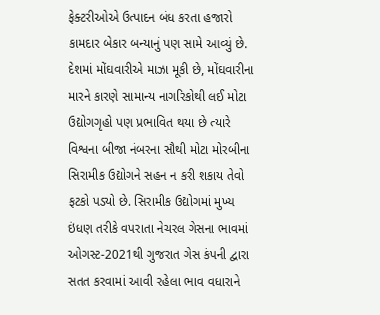ફેક્ટરીઓએ ઉત્પાદન બંધ કરતા હજારો કામદાર બેકાર બન્યાનું પણ સામે આવ્યું છે. દેશમાં મોંઘવારીએ માઝા મૂકી છે, મોંઘવારીના મારને કારણે સામાન્ય નાગરિકોથી લઈ મોટા ઉદ્યોગગૃહો પણ પ્રભાવિત થયા છે ત્યારે વિશ્વના બીજા નંબરના સૌથી મોટા મોરબીના સિરામીક ઉદ્યોગને સહન ન કરી શકાય તેવો ફટકો પડ્યો છે. સિરામીક ઉદ્યોગમાં મુખ્ય ઇંધણ તરીકે વપરાતા નેચરલ ગેસના ભાવમાં ઓગસ્ટ-2021થી ગુજરાત ગેસ કંપની દ્વારા સતત કરવામાં આવી રહેલા ભાવ વધારાને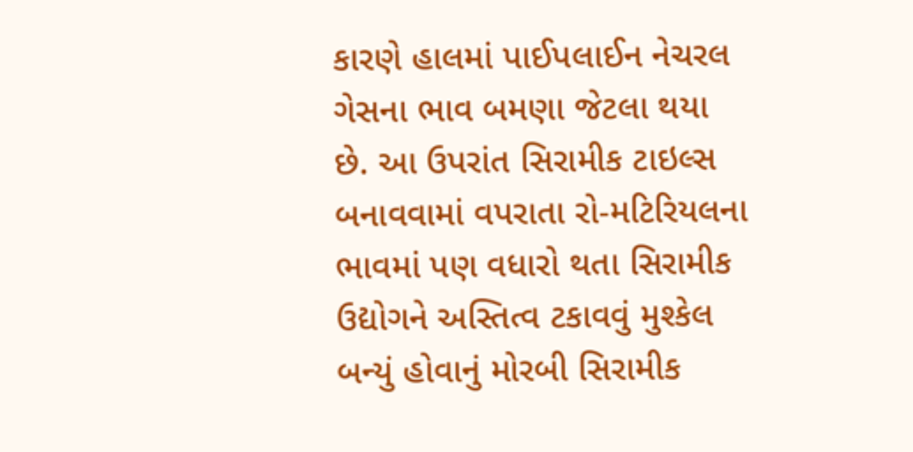કારણે હાલમાં પાઈપલાઈન નેચરલ ગેસના ભાવ બમણા જેટલા થયા છે. આ ઉપરાંત સિરામીક ટાઇલ્સ બનાવવામાં વપરાતા રો-મટિરિયલના ભાવમાં પણ વધારો થતા સિરામીક ઉદ્યોગને અસ્તિત્વ ટકાવવું મુશ્કેલ બન્યું હોવાનું મોરબી સિરામીક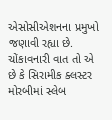એસોસીએશનના પ્રમુખો જણાવી રહ્યા છે. ચોંકાવનારી વાત તો એ છે કે સિરામીક ક્લસ્ટર મોરબીમાં સ્લેબ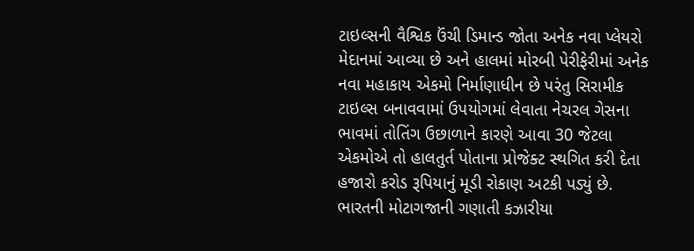ટાઇલ્સની વૈશ્વિક ઉંચી ડિમાન્ડ જોતા અનેક નવા પ્લેયરો મેદાનમાં આવ્યા છે અને હાલમાં મોરબી પેરીફેરીમાં અનેક નવા મહાકાય એકમો નિર્માણાધીન છે પરંતુ સિરામીક ટાઇલ્સ બનાવવામાં ઉપયોગમાં લેવાતા નેચરલ ગેસના ભાવમાં તોતિંગ ઉછાળાને કારણે આવા 30 જેટલા એકમોએ તો હાલતુર્ત પોતાના પ્રોજેક્ટ સ્થગિત કરી દેતા હજારો કરોડ રૂપિયાનું મૂડી રોકાણ અટકી પડ્યું છે. ભારતની મોટાગજાની ગણાતી કઝારીયા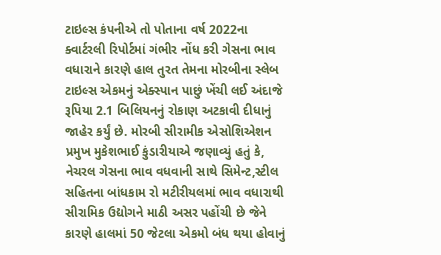ટાઇલ્સ કંપનીએ તો પોતાના વર્ષ 2022ના ક્વાર્ટરલી રિપોર્ટમાં ગંભીર નોંધ કરી ગેસના ભાવ વધારાને કારણે હાલ તુરત તેમના મોરબીના સ્લેબ ટાઇલ્સ એકમનું એક્સ્પાન પાછું ખેંચી લઈ અંદાજે રૂપિયા 2.1 બિલિયનનું રોકાણ અટકાવી દીધાનું જાહેર કર્યું છે. મોરબી સીરામીક એસોશિએશન પ્રમુખ મુકેશભાઈ કુંડારીયાએ જણાવ્યું હતું કે, નેચરલ ગેસના ભાવ વધવાની સાથે સિમેન્ટ,સ્ટીલ સહિતના બાંધકામ રો મટીરીયલમાં ભાવ વધારાથી સીરામિક ઉદ્યોગને માઠી અસર પહોંચી છે જેને કારણે હાલમાં 50 જેટલા એકમો બંધ થયા હોવાનું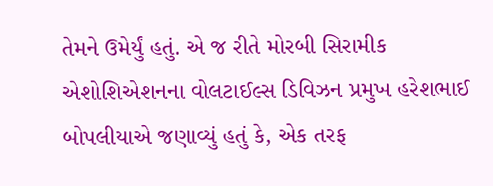તેમને ઉમેર્યું હતું. એ જ રીતે મોરબી સિરામીક એશોશિએશનના વોલટાઈલ્સ ડિવિઝન પ્રમુખ હરેશભાઈ બોપલીયાએ જણાવ્યું હતું કે, એક તરફ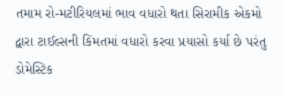તમામ રો-મટીરિયલમાં ભાવ વધારો થતા સિરામીક એકમો દ્વારા ટાઈલ્સની કિંમતમાં વધારો કરવા પ્રયાસો કર્યા છે પરંતુ ડોમેસ્ટિક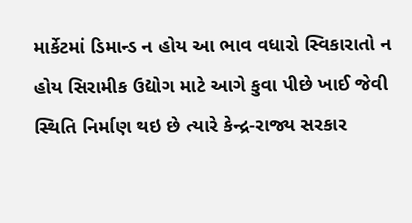માર્કેટમાં ડિમાન્ડ ન હોય આ ભાવ વધારો સ્વિકારાતો ન હોય સિરામીક ઉદ્યોગ માટે આગે કુવા પીછે ખાઈ જેવી સ્થિતિ નિર્માણ થઇ છે ત્યારે કેન્દ્ર-રાજ્ય સરકાર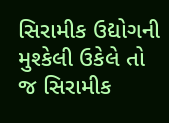સિરામીક ઉદ્યોગની મુશ્કેલી ઉકેલે તો જ સિરામીક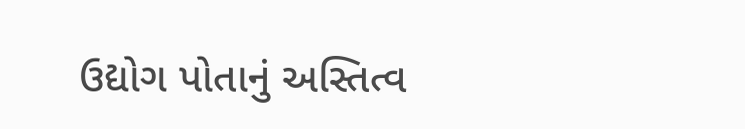ઉદ્યોગ પોતાનું અસ્તિત્વ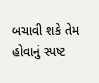બચાવી શકે તેમ હોવાનું સ્પષ્ટ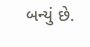બન્યું છે.